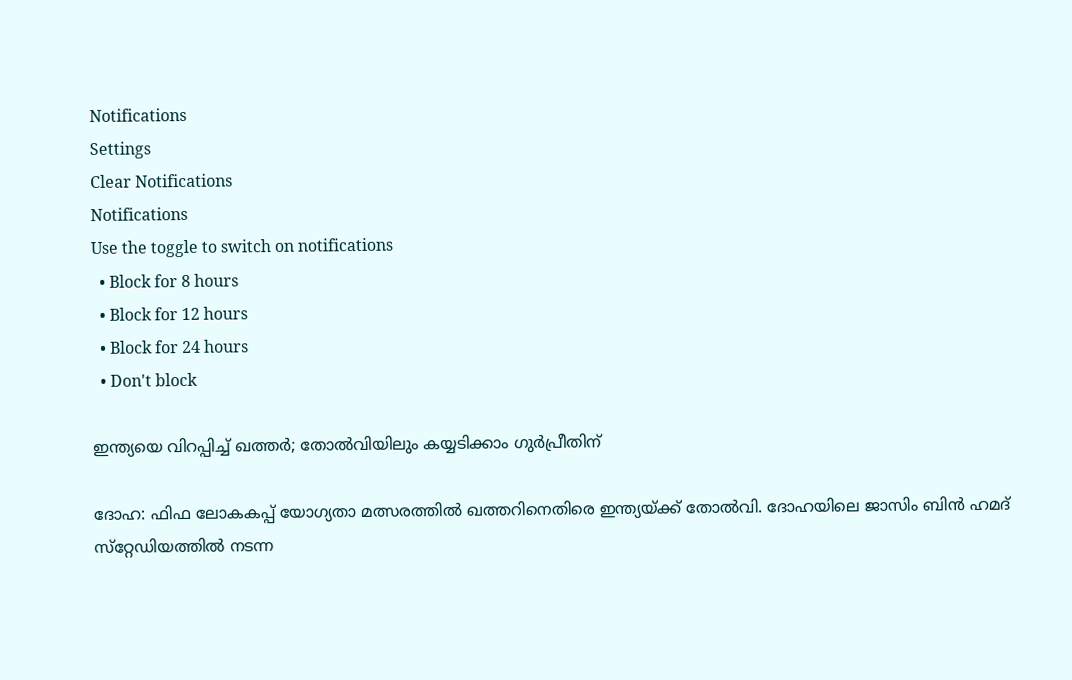Notifications
Settings
Clear Notifications
Notifications
Use the toggle to switch on notifications
  • Block for 8 hours
  • Block for 12 hours
  • Block for 24 hours
  • Don't block

ഇന്ത്യയെ വിറപ്പിച്ച് ഖത്തര്‍; തോല്‍വിയിലും കയ്യടിക്കാം ഗുര്‍പ്രീതിന്

ദോഹ: ഫിഫ ലോകകപ്പ് യോഗ്യതാ മത്സരത്തില്‍ ഖത്തറിനെതിരെ ഇന്ത്യയ്ക്ക് തോല്‍വി. ദോഹയിലെ ജാസിം ബിന്‍ ഹമദ് സ്‌റ്റേഡിയത്തില്‍ നടന്ന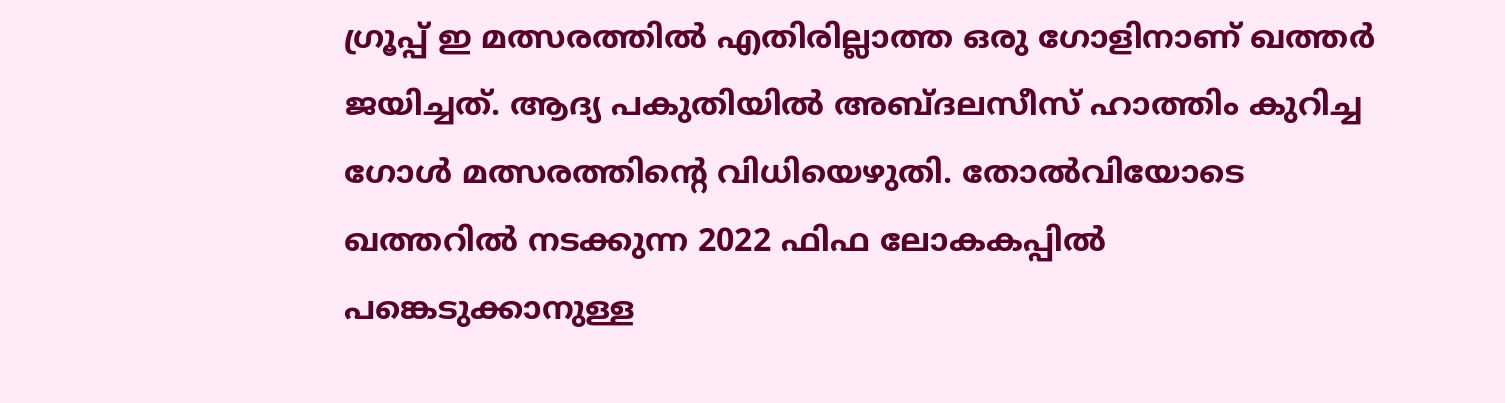ഗ്രൂപ്പ് ഇ മത്സരത്തില്‍ എതിരില്ലാത്ത ഒരു ഗോളിനാണ് ഖത്തര്‍ ജയിച്ചത്. ആദ്യ പകുതിയില്‍ അബ്ദലസീസ് ഹാത്തിം കുറിച്ച ഗോള്‍ മത്സരത്തിന്റെ വിധിയെഴുതി. തോല്‍വിയോടെ ഖത്തറില്‍ നടക്കുന്ന 2022 ഫിഫ ലോകകപ്പില്‍ പങ്കെടുക്കാനുള്ള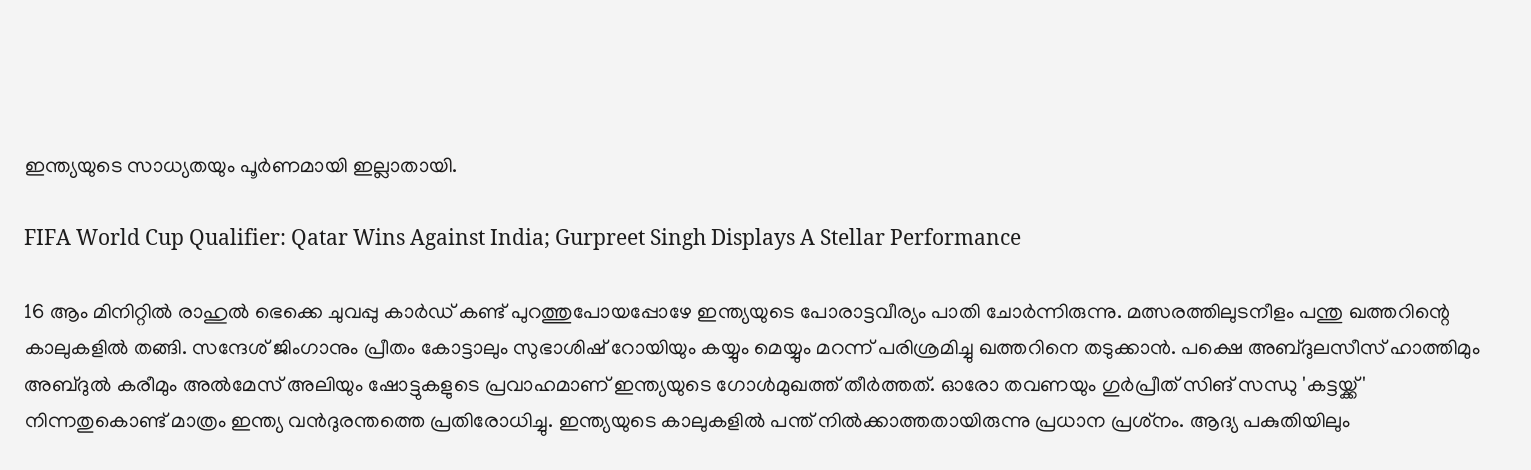ഇന്ത്യയുടെ സാധ്യതയും പൂര്‍ണമായി ഇല്ലാതായി.

FIFA World Cup Qualifier: Qatar Wins Against India; Gurpreet Singh Displays A Stellar Performance

16 ആം മിനിറ്റില്‍ രാഹുല്‍ ഭെക്കെ ചുവപ്പു കാര്‍ഡ് കണ്ട് പുറത്തുപോയപ്പോഴേ ഇന്ത്യയുടെ പോരാട്ടവീര്യം പാതി ചോര്‍ന്നിരുന്നു. മത്സരത്തിലുടനീളം പന്തു ഖത്തറിന്റെ കാലുകളില്‍ തങ്ങി. സന്ദേശ് ജിംഗാനും പ്രീതം കോട്ടാലും സുഭാശിഷ് റോയിയും കയ്യും മെയ്യും മറന്ന് പരിശ്രമിച്ചു ഖത്തറിനെ തടുക്കാന്‍. പക്ഷെ അബ്ദുലസീസ് ഹാത്തിമും അബ്ദുല്‍ കരീമും അല്‍മേസ് അലിയും ഷോട്ടുകളുടെ പ്രവാഹമാണ് ഇന്ത്യയുടെ ഗോള്‍മുഖത്ത് തീര്‍ത്തത്. ഓരോ തവണയും ഗുര്‍പ്രീത് സിങ് സന്ധു 'കട്ടയ്ക്ക്' നിന്നതുകൊണ്ട് മാത്രം ഇന്ത്യ വന്‍ദുരന്തത്തെ പ്രതിരോധിച്ചു. ഇന്ത്യയുടെ കാലുകളില്‍ പന്ത് നില്‍ക്കാത്തതായിരുന്നു പ്രധാന പ്രശ്‌നം. ആദ്യ പകുതിയിലും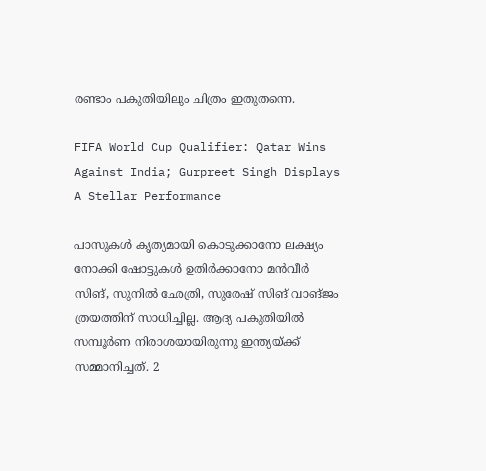രണ്ടാം പകുതിയിലും ചിത്രം ഇതുതന്നെ.

FIFA World Cup Qualifier: Qatar Wins Against India; Gurpreet Singh Displays A Stellar Performance

പാസുകള്‍ കൃത്യമായി കൊടുക്കാനോ ലക്ഷ്യം നോക്കി ഷോട്ടുകള്‍ ഉതിര്‍ക്കാനോ മന്‍വീര്‍ സിങ്, സുനില്‍ ഛേത്രി, സുരേഷ് സിങ് വാങ്ജം ത്രയത്തിന് സാധിച്ചില്ല. ആദ്യ പകുതിയില്‍ സമ്പൂര്‍ണ നിരാശയായിരുന്നു ഇന്ത്യയ്ക്ക് സമ്മാനിച്ചത്. 2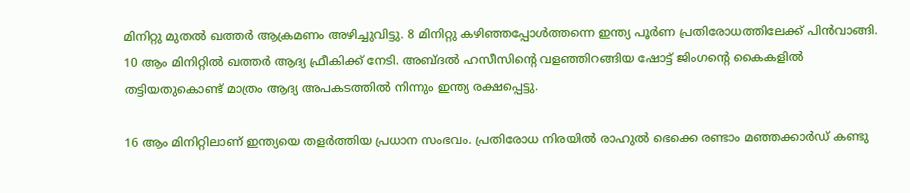മിനിറ്റു മുതല്‍ ഖത്തര്‍ ആക്രമണം അഴിച്ചുവിട്ടു. 8 മിനിറ്റു കഴിഞ്ഞപ്പോള്‍ത്തന്നെ ഇന്ത്യ പൂര്‍ണ പ്രതിരോധത്തിലേക്ക് പിന്‍വാങ്ങി. 10 ആം മിനിറ്റില്‍ ഖത്തര്‍ ആദ്യ ഫ്രീകിക്ക് നേടി. അബ്ദല്‍ ഹസീസിന്റെ വളഞ്ഞിറങ്ങിയ ഷോട്ട് ജിംഗന്റെ കൈകളില്‍ തട്ടിയതുകൊണ്ട് മാത്രം ആദ്യ അപകടത്തില്‍ നിന്നും ഇന്ത്യ രക്ഷപ്പെട്ടു.

16 ആം മിനിറ്റിലാണ് ഇന്ത്യയെ തളര്‍ത്തിയ പ്രധാന സംഭവം. പ്രതിരോധ നിരയില്‍ രാഹുല്‍ ഭെക്കെ രണ്ടാം മഞ്ഞക്കാര്‍ഡ് കണ്ടു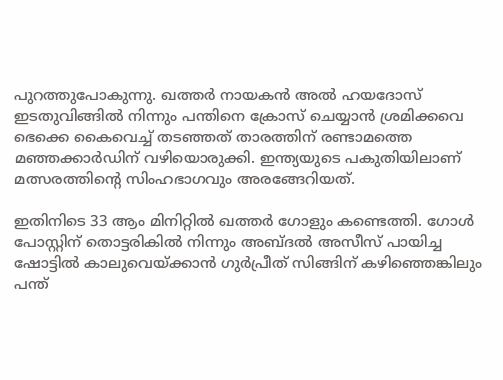പുറത്തുപോകുന്നു. ഖത്തര്‍ നായകന്‍ അല്‍ ഹയദോസ് ഇടതുവിങ്ങില്‍ നിന്നും പന്തിനെ ക്രോസ് ചെയ്യാന്‍ ശ്രമിക്കവെ ഭെക്കെ കൈവെച്ച് തടഞ്ഞത് താരത്തിന് രണ്ടാമത്തെ മഞ്ഞക്കാര്‍ഡിന് വഴിയൊരുക്കി. ഇന്ത്യയുടെ പകുതിയിലാണ് മത്സരത്തിന്റെ സിംഹഭാഗവും അരങ്ങേറിയത്.

ഇതിനിടെ 33 ആം മിനിറ്റില്‍ ഖത്തര്‍ ഗോളും കണ്ടെത്തി. ഗോള്‍ പോസ്റ്റിന് തൊട്ടരികില്‍ നിന്നും അബ്ദല്‍ അസീസ് പായിച്ച ഷോട്ടില്‍ കാലുവെയ്ക്കാന്‍ ഗുര്‍പ്രീത് സിങ്ങിന് കഴിഞ്ഞെങ്കിലും പന്ത്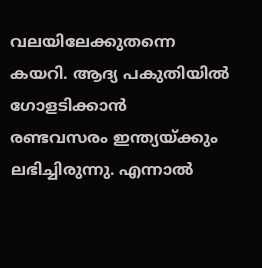വലയിലേക്കുതന്നെ കയറി. ആദ്യ പകുതിയില്‍ ഗോളടിക്കാന്‍ രണ്ടവസരം ഇന്ത്യയ്ക്കും ലഭിച്ചിരുന്നു. എന്നാല്‍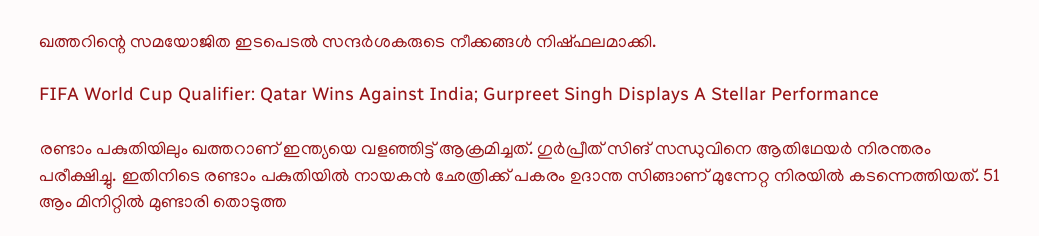ഖത്തറിന്റെ സമയോജിത ഇടപെടല്‍ സന്ദര്‍ശകരുടെ നീക്കങ്ങള്‍ നിഷ്ഫലമാക്കി.

FIFA World Cup Qualifier: Qatar Wins Against India; Gurpreet Singh Displays A Stellar Performance

രണ്ടാം പകുതിയിലും ഖത്തറാണ് ഇന്ത്യയെ വളഞ്ഞിട്ട് ആക്രമിച്ചത്. ഗുര്‍പ്രീത് സിങ് സന്ധുവിനെ ആതിഥേയര്‍ നിരന്തരം പരീക്ഷിച്ചു. ഇതിനിടെ രണ്ടാം പകുതിയില്‍ നായകന്‍ ഛേത്രിക്ക് പകരം ഉദാന്ത സിങ്ങാണ് മുന്നേറ്റ നിരയില്‍ കടന്നെത്തിയത്. 51 ആം മിനിറ്റില്‍ മുണ്ടാരി തൊടുത്ത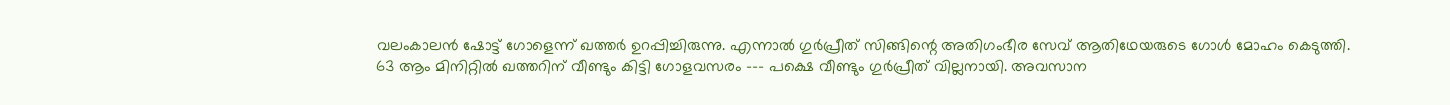വലംകാലന്‍ ഷോട്ട് ഗോളെന്ന് ഖത്തര്‍ ഉറപ്പിച്ചിരുന്നു. എന്നാല്‍ ഗുര്‍പ്രീത് സിങ്ങിന്റെ അതിഗംഭീര സേവ് ആതിഥേയരുടെ ഗോള്‍ മോഹം കെടുത്തി. 63 ആം മിനിറ്റില്‍ ഖത്തറിന് വീണ്ടും കിട്ടി ഗോളവസരം --- പക്ഷെ വീണ്ടും ഗുര്‍പ്രീത് വില്ലനായി. അവസാന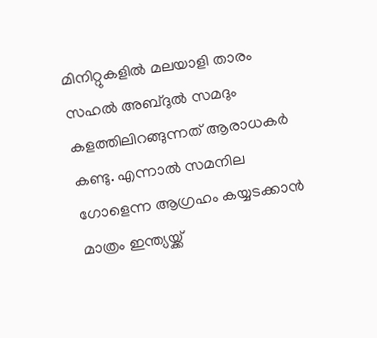മിനിറ്റുകളില്‍ മലയാളി താരം സഹല്‍ അബ്ദുല്‍ സമദും കളത്തിലിറങ്ങുന്നത് ആരാധകര്‍ കണ്ടു. എന്നാല്‍ സമനില ഗോളെന്ന ആഗ്രഹം കയ്യടക്കാന്‍ മാത്രം ഇന്ത്യയ്ക്ക്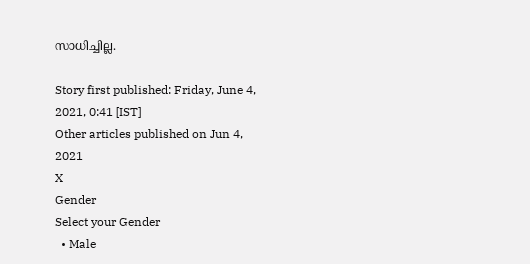സാധിച്ചില്ല.

Story first published: Friday, June 4, 2021, 0:41 [IST]
Other articles published on Jun 4, 2021
X
Gender
Select your Gender
  • Male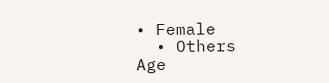• Female
  • Others
Age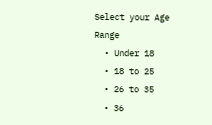Select your Age Range
  • Under 18
  • 18 to 25
  • 26 to 35
  • 36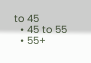to 45
  • 45 to 55
  • 55+